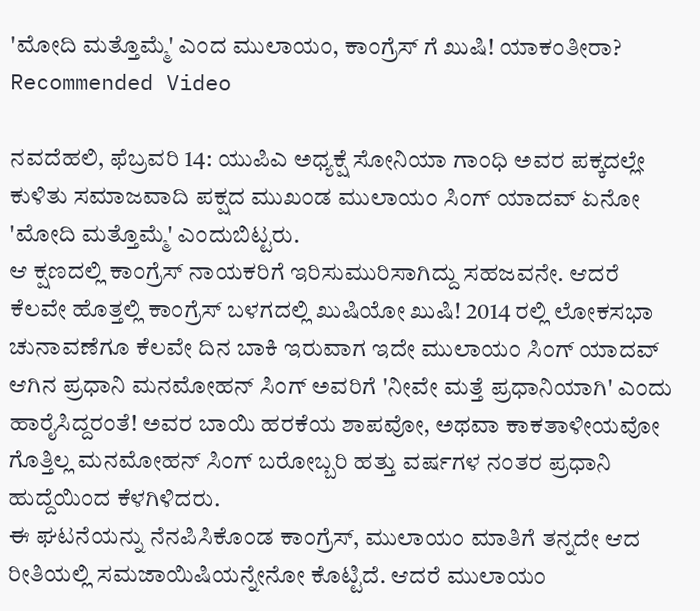'ಮೋದಿ ಮತ್ತೊಮ್ಮೆ' ಎಂದ ಮುಲಾಯಂ, ಕಾಂಗ್ರೆಸ್ ಗೆ ಖುಷಿ! ಯಾಕಂತೀರಾ?
Recommended Video

ನವದೆಹಲಿ, ಫೆಬ್ರವರಿ 14: ಯುಪಿಎ ಅಧ್ಯಕ್ಷೆ ಸೋನಿಯಾ ಗಾಂಧಿ ಅವರ ಪಕ್ಕದಲ್ಲೇ ಕುಳಿತು ಸಮಾಜವಾದಿ ಪಕ್ಷದ ಮುಖಂಡ ಮುಲಾಯಂ ಸಿಂಗ್ ಯಾದವ್ ಏನೋ 'ಮೋದಿ ಮತ್ತೊಮ್ಮೆ' ಎಂದುಬಿಟ್ಟರು.
ಆ ಕ್ಷಣದಲ್ಲಿ ಕಾಂಗ್ರೆಸ್ ನಾಯಕರಿಗೆ ಇರಿಸುಮುರಿಸಾಗಿದ್ದು ಸಹಜವನೇ. ಆದರೆ ಕೆಲವೇ ಹೊತ್ತಲ್ಲಿ ಕಾಂಗ್ರೆಸ್ ಬಳಗದಲ್ಲಿ ಖುಷಿಯೋ ಖುಷಿ! 2014 ರಲ್ಲಿ ಲೋಕಸಭಾ ಚುನಾವಣೆಗೂ ಕೆಲವೇ ದಿನ ಬಾಕಿ ಇರುವಾಗ ಇದೇ ಮುಲಾಯಂ ಸಿಂಗ್ ಯಾದವ್ ಆಗಿನ ಪ್ರಧಾನಿ ಮನಮೋಹನ್ ಸಿಂಗ್ ಅವರಿಗೆ 'ನೀವೇ ಮತ್ತೆ ಪ್ರಧಾನಿಯಾಗಿ' ಎಂದು ಹಾರೈಸಿದ್ದರಂತೆ! ಅವರ ಬಾಯಿ ಹರಕೆಯ ಶಾಪವೋ, ಅಥವಾ ಕಾಕತಾಳೀಯವೋ ಗೊತ್ತಿಲ್ಲ ಮನಮೋಹನ್ ಸಿಂಗ್ ಬರೋಬ್ಬರಿ ಹತ್ತು ವರ್ಷಗಳ ನಂತರ ಪ್ರಧಾನಿ ಹುದ್ದೆಯಿಂದ ಕೆಳಗಿಳಿದರು.
ಈ ಘಟನೆಯನ್ನು ನೆನಪಿಸಿಕೊಂಡ ಕಾಂಗ್ರೆಸ್, ಮುಲಾಯಂ ಮಾತಿಗೆ ತನ್ನದೇ ಆದ ರೀತಿಯಲ್ಲಿ ಸಮಜಾಯಿಷಿಯನ್ನೇನೋ ಕೊಟ್ಟಿದೆ. ಆದರೆ ಮುಲಾಯಂ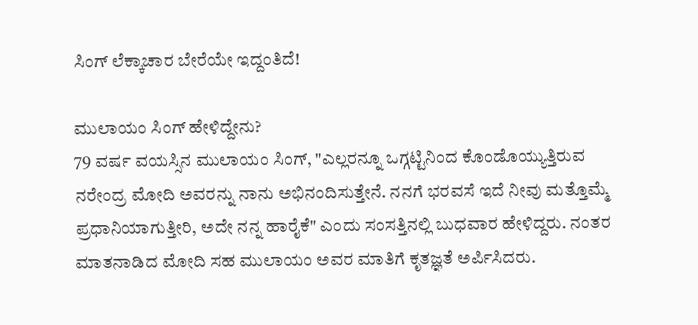ಸಿಂಗ್ ಲೆಕ್ಕಾಚಾರ ಬೇರೆಯೇ ಇದ್ದಂತಿದೆ!

ಮುಲಾಯಂ ಸಿಂಗ್ ಹೇಳಿದ್ದೇನು?
79 ವರ್ಷ ವಯಸ್ಸಿನ ಮುಲಾಯಂ ಸಿಂಗ್, "ಎಲ್ಲರನ್ನೂ ಒಗ್ಗಟ್ಟಿನಿಂದ ಕೊಂಡೊಯ್ಯುತ್ತಿರುವ ನರೇಂದ್ರ ಮೋದಿ ಅವರನ್ನು ನಾನು ಅಭಿನಂದಿಸುತ್ತೇನೆ. ನನಗೆ ಭರವಸೆ ಇದೆ ನೀವು ಮತ್ತೊಮ್ಮೆ ಪ್ರಧಾನಿಯಾಗುತ್ತೀರಿ, ಅದೇ ನನ್ನ ಹಾರೈಕೆ" ಎಂದು ಸಂಸತ್ತಿನಲ್ಲಿ ಬುಧವಾರ ಹೇಳಿದ್ದರು. ನಂತರ ಮಾತನಾಡಿದ ಮೋದಿ ಸಹ ಮುಲಾಯಂ ಅವರ ಮಾತಿಗೆ ಕೃತಜ್ಞತೆ ಅರ್ಪಿಸಿದರು.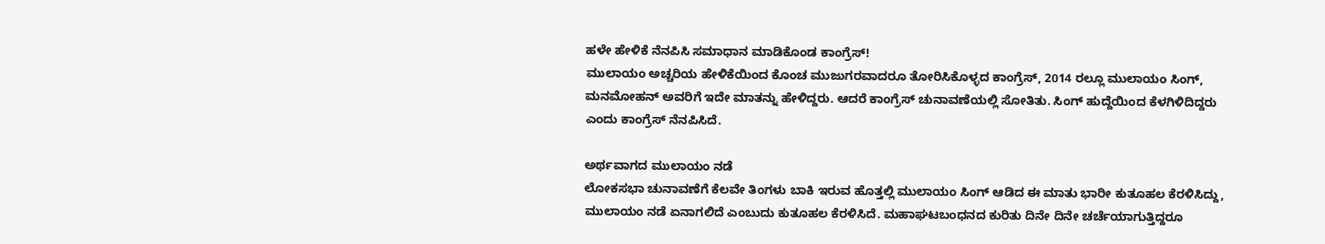ಹಳೇ ಹೇಳಿಕೆ ನೆನಪಿಸಿ ಸಮಾಧಾನ ಮಾಡಿಕೊಂಡ ಕಾಂಗ್ರೆಸ್!
ಮುಲಾಯಂ ಅಚ್ಚರಿಯ ಹೇಳಿಕೆಯಿಂದ ಕೊಂಚ ಮುಜುಗರವಾದರೂ ತೋರಿಸಿಕೊಳ್ಳದ ಕಾಂಗ್ರೆಸ್, 2014 ರಲ್ಲೂ ಮುಲಾಯಂ ಸಿಂಗ್, ಮನಮೋಹನ್ ಅವರಿಗೆ ಇದೇ ಮಾತನ್ನು ಹೇಳಿದ್ದರು. ಆದರೆ ಕಾಂಗ್ರೆಸ್ ಚುನಾವಣೆಯಲ್ಲಿ ಸೋತಿತು. ಸಿಂಗ್ ಹುದ್ದೆಯಿಂದ ಕೆಳಗಿಳಿದಿದ್ದರು ಎಂದು ಕಾಂಗ್ರೆಸ್ ನೆನಪಿಸಿದೆ.

ಅರ್ಥವಾಗದ ಮುಲಾಯಂ ನಡೆ
ಲೋಕಸಭಾ ಚುನಾವಣೆಗೆ ಕೆಲವೇ ತಿಂಗಳು ಬಾಕಿ ಇರುವ ಹೊತ್ತಲ್ಲಿ ಮುಲಾಯಂ ಸಿಂಗ್ ಆಡಿದ ಈ ಮಾತು ಭಾರೀ ಕುತೂಹಲ ಕೆರಳಿಸಿದ್ದು, ಮುಲಾಯಂ ನಡೆ ಏನಾಗಲಿದೆ ಎಂಬುದು ಕುತೂಹಲ ಕೆರಳಿಸಿದೆ. ಮಹಾಘಟಬಂಧನದ ಕುರಿತು ದಿನೇ ದಿನೇ ಚರ್ಚೆಯಾಗುತ್ತಿದ್ದರೂ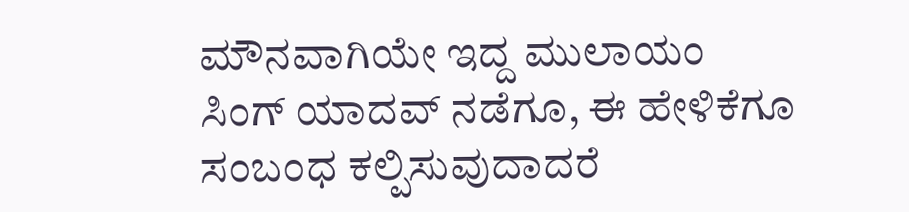ಮೌನವಾಗಿಯೇ ಇದ್ದ ಮುಲಾಯಂ ಸಿಂಗ್ ಯಾದವ್ ನಡೆಗೂ, ಈ ಹೇಳಿಕೆಗೂ ಸಂಬಂಧ ಕಲ್ಪಿಸುವುದಾದರೆ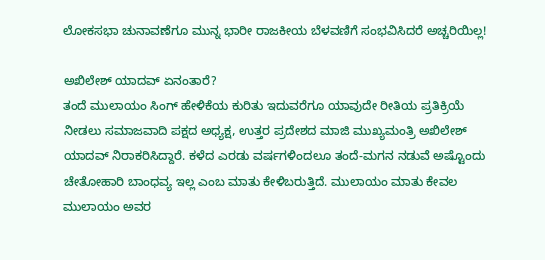ಲೋಕಸಭಾ ಚುನಾವಣೆಗೂ ಮುನ್ನ ಭಾರೀ ರಾಜಕೀಯ ಬೆಳವಣಿಗೆ ಸಂಭವಿಸಿದರೆ ಅಚ್ಚರಿಯಿಲ್ಲ!

ಅಖಿಲೇಶ್ ಯಾದವ್ ಏನಂತಾರೆ?
ತಂದೆ ಮುಲಾಯಂ ಸಿಂಗ್ ಹೇಳಿಕೆಯ ಕುರಿತು ಇದುವರೆಗೂ ಯಾವುದೇ ರೀತಿಯ ಪ್ರತಿಕ್ರಿಯೆ ನೀಡಲು ಸಮಾಜವಾದಿ ಪಕ್ಷದ ಅಧ್ಯಕ್ಷ, ಉತ್ತರ ಪ್ರದೇಶದ ಮಾಜಿ ಮುಖ್ಯಮಂತ್ರಿ ಅಖಿಲೇಶ್ ಯಾದವ್ ನಿರಾಕರಿಸಿದ್ದಾರೆ. ಕಳೆದ ಎರಡು ವರ್ಷಗಳಿಂದಲೂ ತಂದೆ-ಮಗನ ನಡುವೆ ಅಷ್ಟೊಂದು ಚೇತೋಹಾರಿ ಬಾಂಧವ್ಯ ಇಲ್ಲ ಎಂಬ ಮಾತು ಕೇಳಿಬರುತ್ತಿದೆ. ಮುಲಾಯಂ ಮಾತು ಕೇವಲ ಮುಲಾಯಂ ಅವರ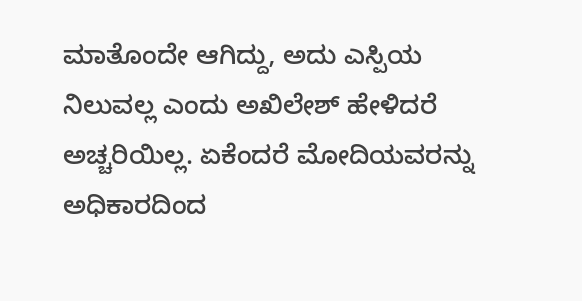ಮಾತೊಂದೇ ಆಗಿದ್ದು, ಅದು ಎಸ್ಪಿಯ ನಿಲುವಲ್ಲ ಎಂದು ಅಖಿಲೇಶ್ ಹೇಳಿದರೆ ಅಚ್ಚರಿಯಿಲ್ಲ. ಏಕೆಂದರೆ ಮೋದಿಯವರನ್ನು ಅಧಿಕಾರದಿಂದ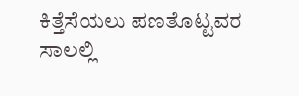ಕಿತ್ತೆಸೆಯಲು ಪಣತೊಟ್ಟವರ ಸಾಲಲ್ಲಿ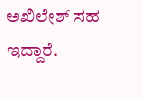ಅಖಿಲೇಶ್ ಸಹ ಇದ್ದಾರೆ.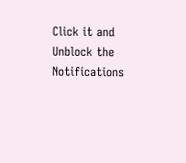Click it and Unblock the Notifications